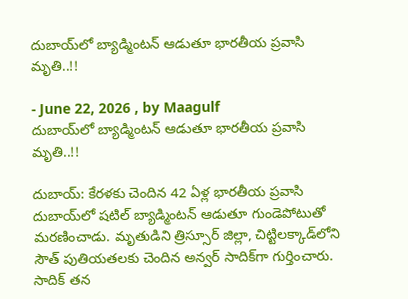దుబాయ్‌లో బ్యాడ్మింటన్ ఆడుతూ భారతీయ ప్రవాసి మృతి..!!

- June 22, 2026 , by Maagulf
దుబాయ్‌లో బ్యాడ్మింటన్ ఆడుతూ భారతీయ ప్రవాసి మృతి..!!

దుబాయ్‌: కేరళకు చెందిన 42 ఏళ్ల భారతీయ ప్రవాసి దుబాయ్‌లో షటిల్ బ్యాడ్మింటన్ ఆడుతూ గుండెపోటుతో మరణించాడు. మృతుడిని త్రిస్సూర్ జిల్లా, చిట్టిలక్కాడ్‌లోని సౌత్ పుతియతలకు చెందిన అన్వర్ సాదిక్‌గా గుర్తించారు. సాదిక్ తన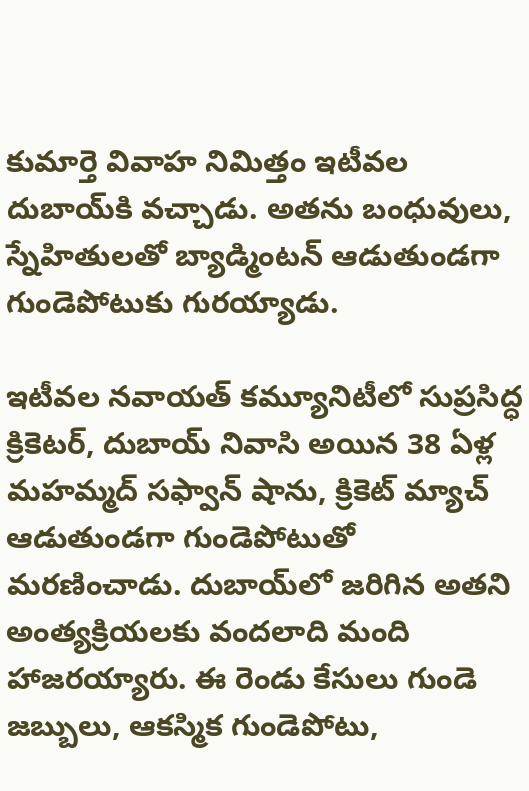కుమార్తె వివాహ నిమిత్తం ఇటీవల దుబాయ్‌కి వచ్చాడు. అతను బంధువులు, స్నేహితులతో బ్యాడ్మింటన్ ఆడుతుండగా  గుండెపోటుకు గురయ్యాడు.

ఇటీవల నవాయత్ కమ్యూనిటీలో సుప్రసిద్ధ క్రికెటర్, దుబాయ్ నివాసి అయిన 38 ఏళ్ల మహమ్మద్ సఫ్వాన్ షాను, క్రికెట్ మ్యాచ్ ఆడుతుండగా గుండెపోటుతో మరణించాడు. దుబాయ్‌లో జరిగిన అతని అంత్యక్రియలకు వందలాది మంది హాజరయ్యారు. ఈ రెండు కేసులు గుండె జబ్బులు, ఆకస్మిక గుండెపోటు,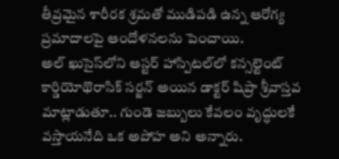తీవ్రమైన శారీరక శ్రమతో ముడిపడి ఉన్న ఆరోగ్య ప్రమాదాలపై ఆందోళనలను పెంచాయి.
అల్ ఖుసైస్‌లోని ఆస్టర్ హాస్పిటల్‌లో కన్సల్టెంట్ కార్డియోథొరాసిక్ సర్జన్ అయిన డాక్టర్ షిప్రా శ్రీవాస్తవ మాట్లాడుతూ.. గుండె జబ్బులు కేవలం వృద్ధులకే వస్తాయనేది ఒక అపోహ అని అన్నారు.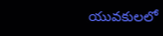యువకులలో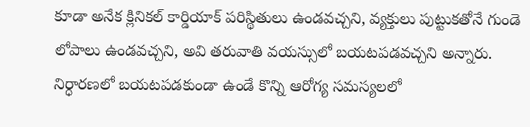కూడా అనేక క్లినికల్ కార్డియాక్ పరిస్థితులు ఉండవచ్చని, వ్యక్తులు పుట్టుకతోనే గుండె లోపాలు ఉండవచ్చని, అవి తరువాతి వయస్సులో బయటపడవచ్చని అన్నారు. నిర్ధారణలో బయటపడకుండా ఉండే కొన్ని ఆరోగ్య సమస్యలలో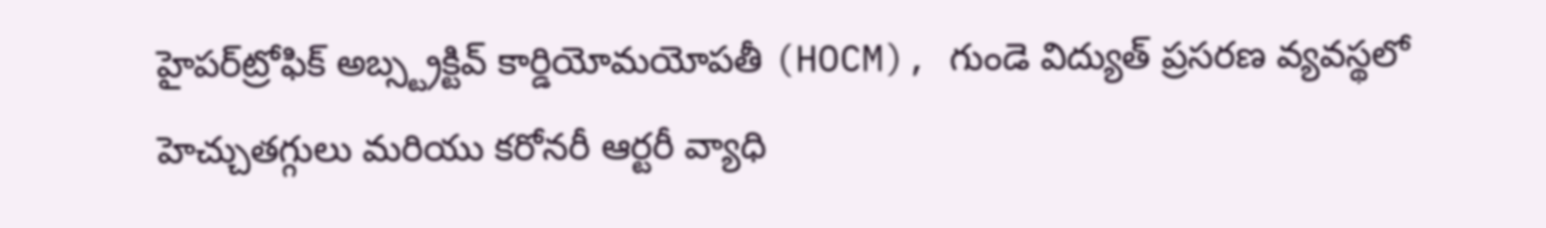హైపర్‌ట్రోఫిక్ అబ్స్ట్రక్టివ్ కార్డియోమయోపతీ (HOCM), గుండె విద్యుత్ ప్రసరణ వ్యవస్థలో హెచ్చుతగ్గులు మరియు కరోనరీ ఆర్టరీ వ్యాధి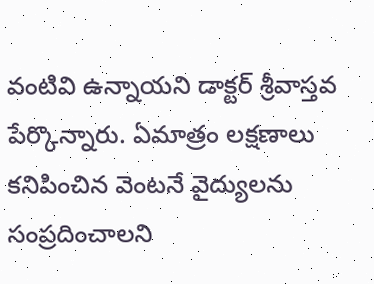వంటివి ఉన్నాయని డాక్టర్ శ్రీవాస్తవ పేర్కొన్నారు. ఏమాత్రం లక్షణాలు కనిపించిన వెంటనే వైద్యులను సంప్రదించాలని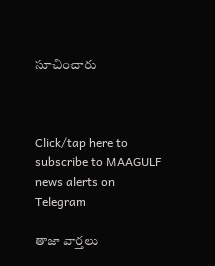సూచించారు



Click/tap here to subscribe to MAAGULF news alerts on Telegram

తాజా వార్తలు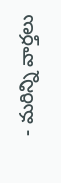- మరిన్ని వార్తలు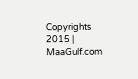Copyrights 2015 | MaaGulf.com